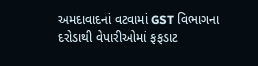અમદાવાદનાં વટવામાં GST વિભાગના દરોડાથી વેપારીઓમાં ફફડાટ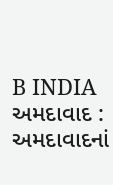B INDIA અમદાવાદ : અમદાવાદનાં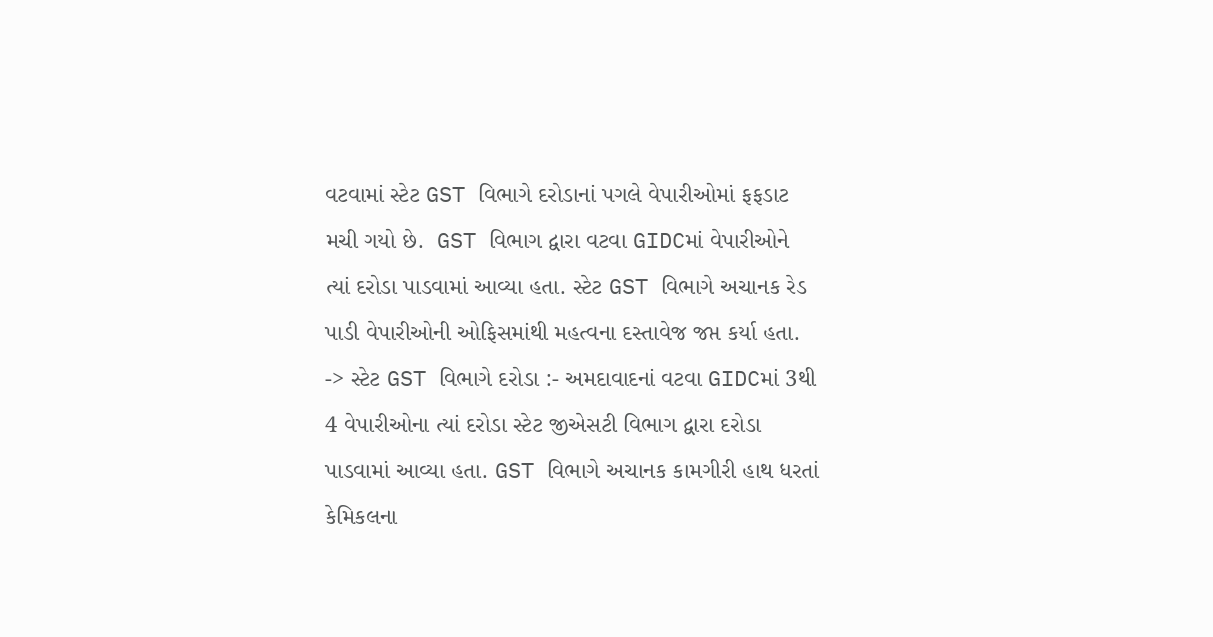વટવામાં સ્ટેટ GST વિભાગે દરોડાનાં પગલે વેપારીઓમાં ફફડાટ મચી ગયો છે.  GST વિભાગ દ્વારા વટવા GIDCમાં વેપારીઓને ત્યાં દરોડા પાડવામાં આવ્યા હતા. સ્ટેટ GST વિભાગે અચાનક રેડ પાડી વેપારીઓની ઓફિસમાંથી મહત્વના દસ્તાવેજ જપ્ત કર્યા હતા.
-> સ્ટેટ GST વિભાગે દરોડા :- અમદાવાદનાં વટવા GIDCમાં 3થી 4 વેપારીઓના ત્યાં દરોડા સ્ટેટ જીએસટી વિભાગ દ્વારા દરોડા પાડવામાં આવ્યા હતા. GST વિભાગે અચાનક કામગીરી હાથ ધરતાં કેમિકલના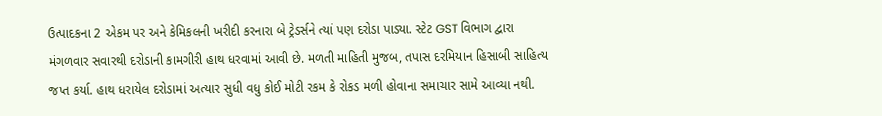ઉત્પાદકના 2 એકમ પર અને કેમિકલની ખરીદી કરનારા બે ટ્રેડર્સને ત્યાં પણ દરોડા પાડ્યા. સ્ટેટ GST વિભાગ દ્વારા મંગળવાર સવારથી દરોડાની કામગીરી હાથ ધરવામાં આવી છે. મળતી માહિતી મુજબ, તપાસ દરમિયાન હિસાબી સાહિત્ય જપ્ત કર્યા. હાથ ધરાયેલ દરોડામાં અત્યાર સુધી વધુ કોઈ મોટી રકમ કે રોકડ મળી હોવાના સમાચાર સામે આવ્યા નથી.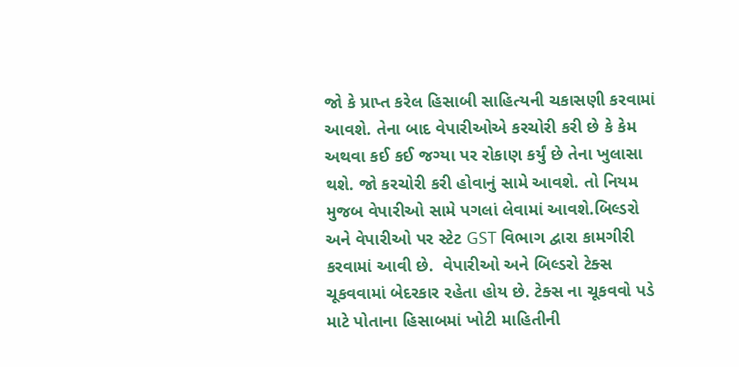જો કે પ્રાપ્ત કરેલ હિસાબી સાહિત્યની ચકાસણી કરવામાં આવશે. તેના બાદ વેપારીઓએ કરચોરી કરી છે કે કેમ અથવા કઈ કઈ જગ્યા પર રોકાણ કર્યું છે તેના ખુલાસા થશે. જો કરચોરી કરી હોવાનું સામે આવશે. તો નિયમ મુજબ વેપારીઓ સામે પગલાં લેવામાં આવશે.બિલ્ડરો અને વેપારીઓ પર સ્ટેટ GST વિભાગ દ્વારા કામગીરી કરવામાં આવી છે.  વેપારીઓ અને બિલ્ડરો ટેક્સ ચૂકવવામાં બેદરકાર રહેતા હોય છે. ટેક્સ ના ચૂકવવો પડે માટે પોતાના હિસાબમાં ખોટી માહિતીની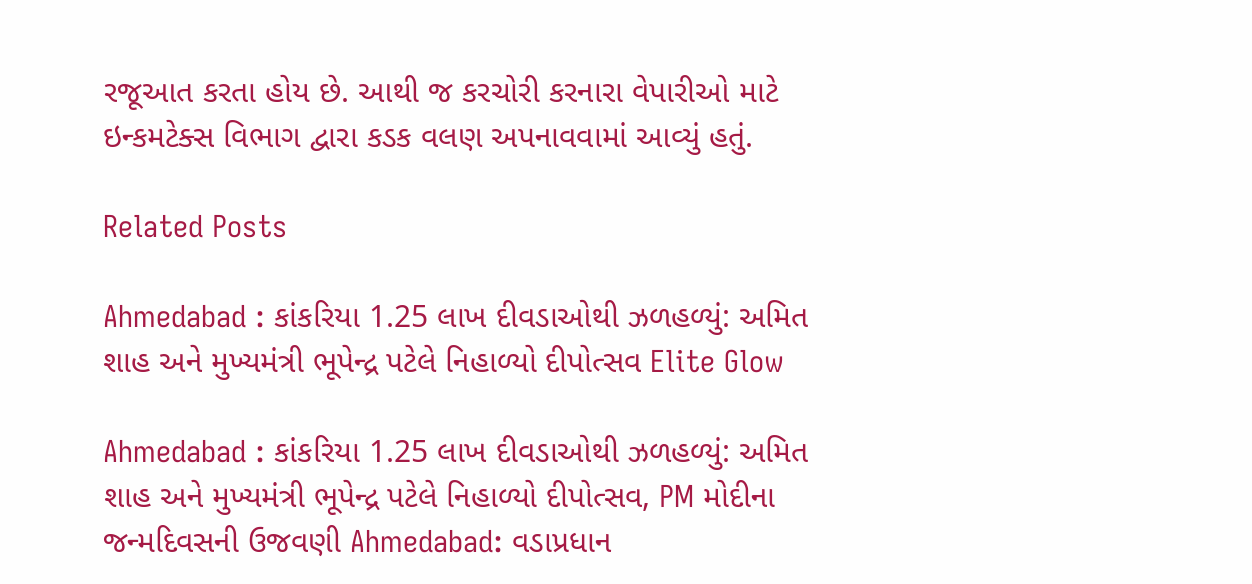રજૂઆત કરતા હોય છે. આથી જ કરચોરી કરનારા વેપારીઓ માટે ઇન્કમટેક્સ વિભાગ દ્વારા કડક વલણ અપનાવવામાં આવ્યું હતું.

Related Posts

Ahmedabad : કાંકરિયા 1.25 લાખ દીવડાઓથી ઝળહળ્યું: અમિત શાહ અને મુખ્યમંત્રી ભૂપેન્દ્ર પટેલે નિહાળ્યો દીપોત્સવ Elite Glow

Ahmedabad : કાંકરિયા 1.25 લાખ દીવડાઓથી ઝળહળ્યું: અમિત શાહ અને મુખ્યમંત્રી ભૂપેન્દ્ર પટેલે નિહાળ્યો દીપોત્સવ, PM મોદીના જન્મદિવસની ઉજવણી Ahmedabad: વડાપ્રધાન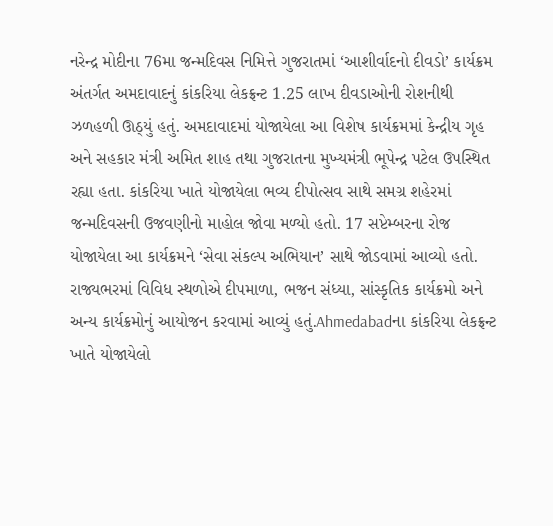નરેન્દ્ર મોદીના 76મા જન્મદિવસ નિમિત્તે ગુજરાતમાં ‘આશીર્વાદનો દીવડો’ કાર્યક્રમ અંતર્ગત અમદાવાદનું કાંકરિયા લેકફ્રન્ટ 1.25 લાખ દીવડાઓની રોશનીથી ઝળહળી ઊઠ્યું હતું. અમદાવાદમાં યોજાયેલા આ વિશેષ કાર્યક્રમમાં કેન્દ્રીય ગૃહ અને સહકાર મંત્રી અમિત શાહ તથા ગુજરાતના મુખ્યમંત્રી ભૂપેન્દ્ર પટેલ ઉપસ્થિત રહ્યા હતા. કાંકરિયા ખાતે યોજાયેલા ભવ્ય દીપોત્સવ સાથે સમગ્ર શહેરમાં જન્મદિવસની ઉજવણીનો માહોલ જોવા મળ્યો હતો. 17 સપ્ટેમ્બરના રોજ યોજાયેલા આ કાર્યક્રમને ‘સેવા સંકલ્પ અભિયાન’ સાથે જોડવામાં આવ્યો હતો. રાજ્યભરમાં વિવિધ સ્થળોએ દીપમાળા, ભજન સંધ્યા, સાંસ્કૃતિક કાર્યક્રમો અને અન્ય કાર્યક્રમોનું આયોજન કરવામાં આવ્યું હતું.Ahmedabadના કાંકરિયા લેકફ્રન્ટ ખાતે યોજાયેલો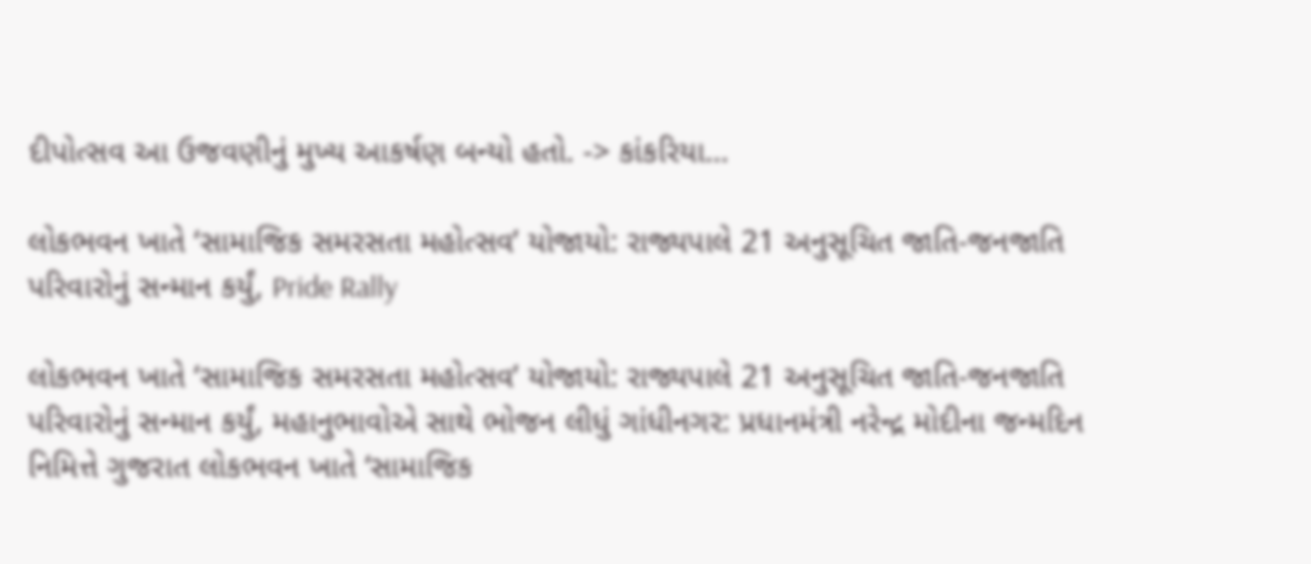દીપોત્સવ આ ઉજવણીનું મુખ્ય આકર્ષણ બન્યો હતો. -> કાંકરિયા…

લોકભવન ખાતે ‘સામાજિક સમરસતા મહોત્સવ’ યોજાયો: રાજ્યપાલે 21 અનુસૂચિત જાતિ-જનજાતિ પરિવારોનું સન્માન કર્યું, Pride Rally

લોકભવન ખાતે ‘સામાજિક સમરસતા મહોત્સવ’ યોજાયો: રાજ્યપાલે 21 અનુસૂચિત જાતિ-જનજાતિ પરિવારોનું સન્માન કર્યું, મહાનુભાવોએ સાથે ભોજન લીધું ગાંધીનગર: પ્રધાનમંત્રી નરેન્દ્ર મોદીના જન્મદિન નિમિત્તે ગુજરાત લોકભવન ખાતે ‘સામાજિક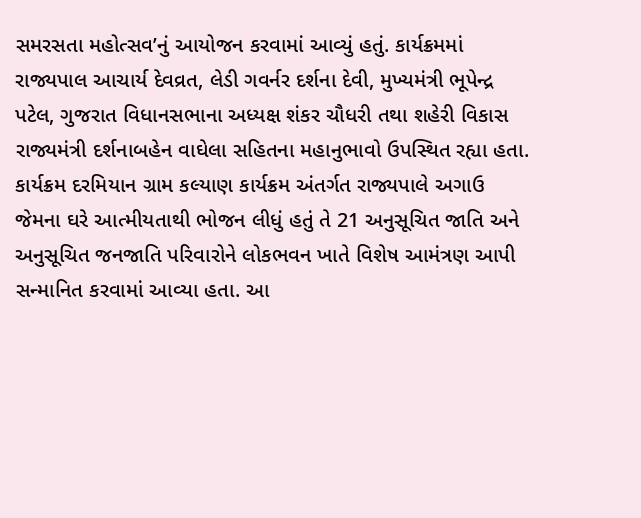સમરસતા મહોત્સવ’નું આયોજન કરવામાં આવ્યું હતું. કાર્યક્રમમાં રાજ્યપાલ આચાર્ય દેવવ્રત, લેડી ગવર્નર દર્શના દેવી, મુખ્યમંત્રી ભૂપેન્દ્ર પટેલ, ગુજરાત વિધાનસભાના અધ્યક્ષ શંકર ચૌધરી તથા શહેરી વિકાસ રાજ્યમંત્રી દર્શનાબહેન વાઘેલા સહિતના મહાનુભાવો ઉપસ્થિત રહ્યા હતા. કાર્યક્રમ દરમિયાન ગ્રામ કલ્યાણ કાર્યક્રમ અંતર્ગત રાજ્યપાલે અગાઉ જેમના ઘરે આત્મીયતાથી ભોજન લીધું હતું તે 21 અનુસૂચિત જાતિ અને અનુસૂચિત જનજાતિ પરિવારોને લોકભવન ખાતે વિશેષ આમંત્રણ આપી સન્માનિત કરવામાં આવ્યા હતા. આ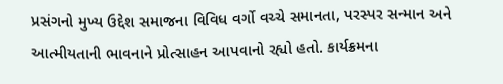પ્રસંગનો મુખ્ય ઉદ્દેશ સમાજના વિવિધ વર્ગો વચ્ચે સમાનતા, પરસ્પર સન્માન અને આત્મીયતાની ભાવનાને પ્રોત્સાહન આપવાનો રહ્યો હતો. કાર્યક્રમના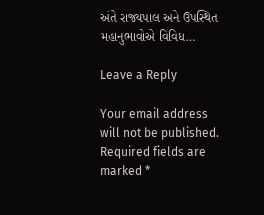અંતે રાજ્યપાલ અને ઉપસ્થિત મહાનુભાવોએ વિવિધ…

Leave a Reply

Your email address will not be published. Required fields are marked *